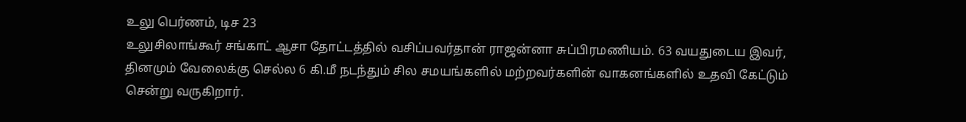உலு பெர்ணம், டிச 23
உலுசிலாங்கூர் சங்காட் ஆசா தோட்டத்தில் வசிப்பவர்தான் ராஜன்னா சுப்பிரமணியம். 63 வயதுடைய இவர், தினமும் வேலைக்கு செல்ல 6 கி.மீ நடந்தும் சில சமயங்களில் மற்றவர்களின் வாகனங்களில் உதவி கேட்டும் சென்று வருகிறார்.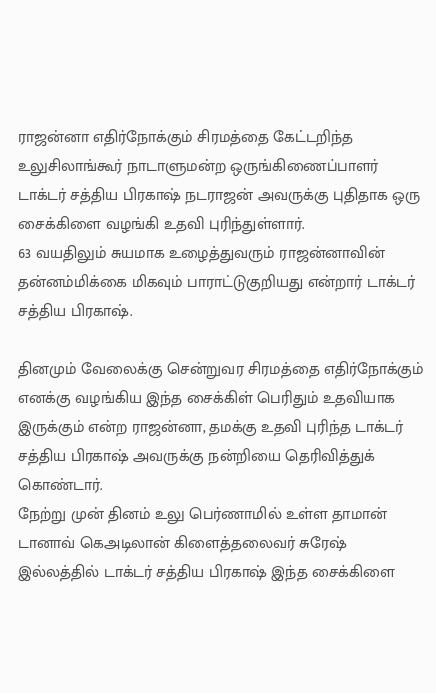ராஜன்னா எதிர்நோக்கும் சிரமத்தை கேட்டறிந்த உலுசிலாங்கூர் நாடாளுமன்ற ஒருங்கிணைப்பாளர் டாக்டர் சத்திய பிரகாஷ் நடராஜன் அவருக்கு புதிதாக ஒரு சைக்கிளை வழங்கி உதவி புரிந்துள்ளார்.
63 வயதிலும் சுயமாக உழைத்துவரும் ராஜன்னாவின் தன்னம்மிக்கை மிகவும் பாராட்டுகுறியது என்றார் டாக்டர் சத்திய பிரகாஷ்.

தினமும் வேலைக்கு சென்றுவர சிரமத்தை எதிர்நோக்கும் எனக்கு வழங்கிய இந்த சைக்கிள் பெரிதும் உதவியாக இருக்கும் என்ற ராஜன்னா, தமக்கு உதவி புரிந்த டாக்டர் சத்திய பிரகாஷ் அவருக்கு நன்றியை தெரிவித்துக் கொண்டார்.
நேற்று முன் தினம் உலு பெர்ணாமில் உள்ள தாமான் டானாவ் கெஅடிலான் கிளைத்தலைவர் சுரேஷ் இல்லத்தில் டாக்டர் சத்திய பிரகாஷ் இந்த சைக்கிளை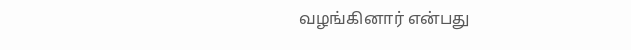வழங்கினார் என்பது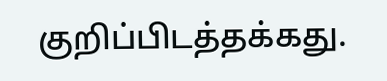குறிப்பிடத்தக்கது.